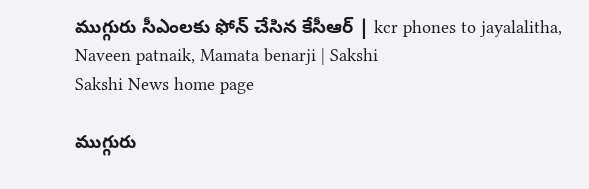ముగ్గురు సీఎంలకు ఫోన్ చేసిన కేసీఆర్ | kcr phones to jayalalitha, Naveen patnaik, Mamata benarji | Sakshi
Sakshi News home page

ముగ్గురు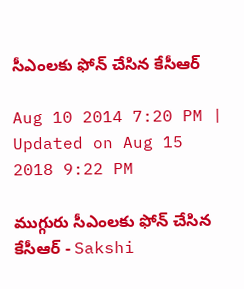సీఎంలకు ఫోన్ చేసిన కేసీఆర్

Aug 10 2014 7:20 PM | Updated on Aug 15 2018 9:22 PM

ముగ్గురు సీఎంలకు ఫోన్ చేసిన కేసీఆర్ - Sakshi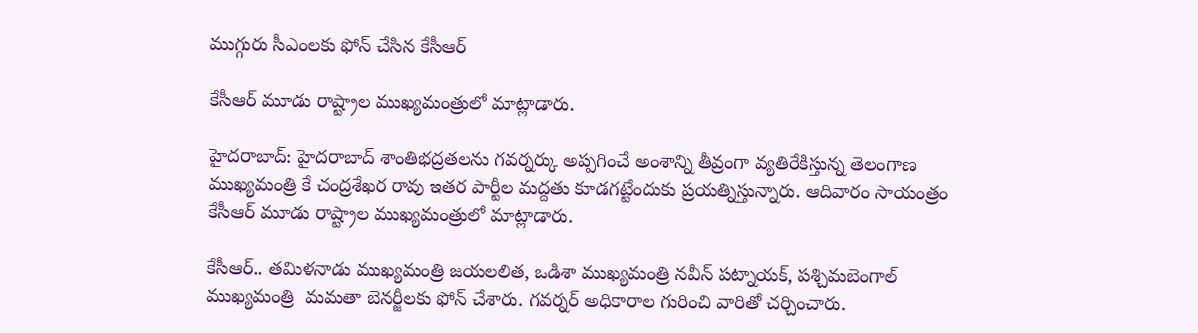ముగ్గురు సీఎంలకు ఫోన్ చేసిన కేసీఆర్

కేసీఆర్ మూడు రాష్ట్రాల ముఖ్యమంత్రులో మాట్లాడారు.

హైదరాబాద్: హైదరాబాద్ శాంతిభద్రతలను గవర్నర్కు అప్పగించే అంశాన్ని తీవ్రంగా వ్యతిరేకిస్తున్న తెలంగాణ ముఖ్యమంత్రి కే చంద్రశేఖర రావు ఇతర పార్టీల మద్దతు కూడగట్టేందుకు ప్రయత్నిస్తున్నారు. ఆదివారం సాయంత్రం కేసీఆర్ మూడు రాష్ట్రాల ముఖ్యమంత్రులో మాట్లాడారు.

కేసీఆర్.. తమిళనాడు ముఖ్యమంత్రి జయలలిత, ఒడిశా ముఖ్యమంత్రి నవీన్ పట్నాయక్, పశ్చిమబెంగాల్ ముఖ్యమంత్రి  మమతా బెనర్జీలకు ఫోన్ చేశారు. గవర్నర్ అధికారాల గురించి వారితో చర్చించారు.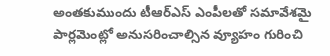అంతకుముందు టీఆర్ఎస్ ఎంపీలతో సమావేశమై పార్లమెంట్లో అనుసరించాల్సిన వ్యూహం గురించి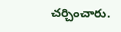చర్చించారు.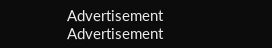Advertisement
Advertisement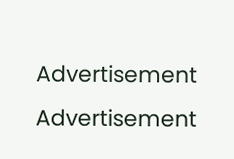Advertisement
Advertisement